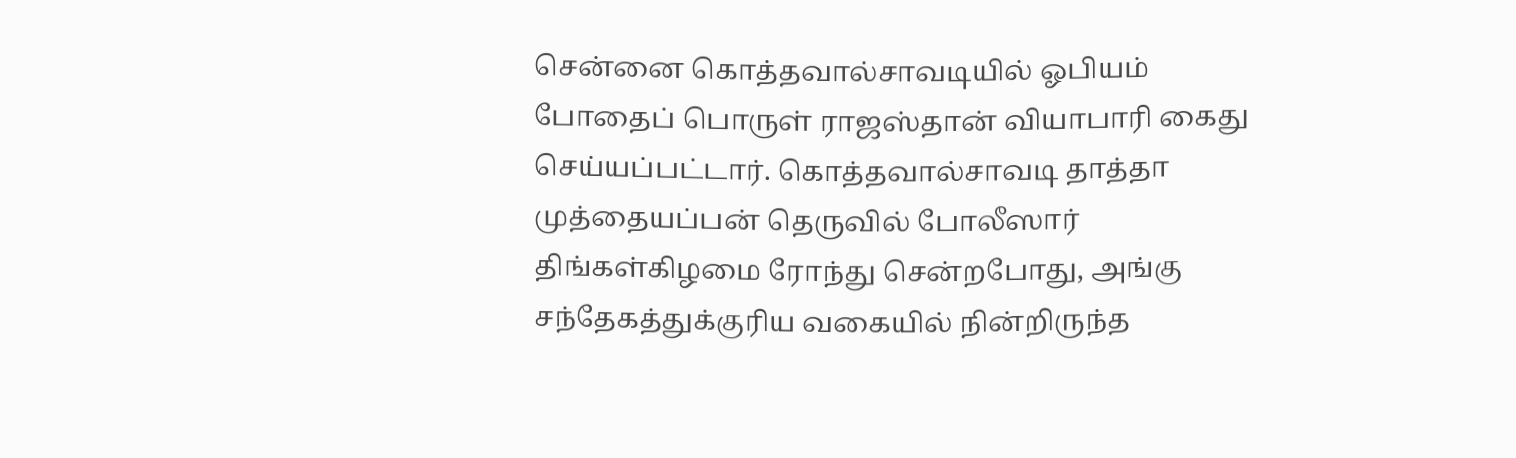சென்னை கொத்தவால்சாவடியில் ஓபியம் போதைப் பொருள் ராஜஸ்தான் வியாபாரி கைது செய்யப்பட்டார். கொத்தவால்சாவடி தாத்தா முத்தையப்பன் தெருவில் போலீஸார் திங்கள்கிழமை ரோந்து சென்றபோது, அங்கு சந்தேகத்துக்குரிய வகையில் நின்றிருந்த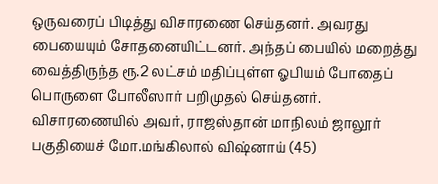ஒருவரைப் பிடித்து விசாரணை செய்தனர். அவரது பையையும் சோதனையிட்டனர். அந்தப் பையில் மறைத்து வைத்திருந்த ரூ.2 லட்சம் மதிப்புள்ள ஓபியம் போதைப் பொருளை போலீஸார் பறிமுதல் செய்தனர். விசாரணையில் அவர், ராஜஸ்தான் மாநிலம் ஜாலூர் பகுதியைச் மோ.மங்கிலால் விஷ்னாய் (45)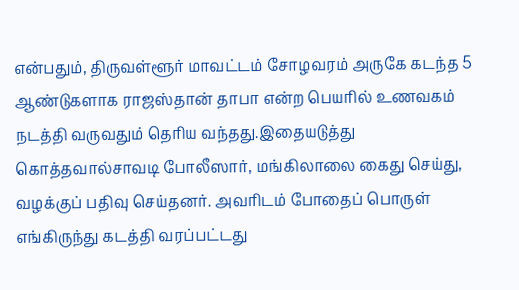என்பதும், திருவள்ளூர் மாவட்டம் சோழவரம் அருகே கடந்த 5 ஆண்டுகளாக ராஜஸ்தான் தாபா என்ற பெயரில் உணவகம் நடத்தி வருவதும் தெரிய வந்தது.இதையடுத்து கொத்தவால்சாவடி போலீஸார், மங்கிலாலை கைது செய்து, வழக்குப் பதிவு செய்தனர். அவரிடம் போதைப் பொருள் எங்கிருந்து கடத்தி வரப்பட்டது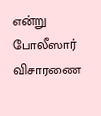என்று போலீஸார் விசாரணை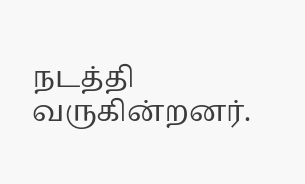நடத்தி வருகின்றனர்.